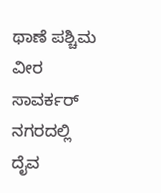ಥಾಣೆ ಪಶ್ಚಿಮ ವೀರ ಸಾವರ್ಕರ್ ನಗರದಲ್ಲಿ ದೈವ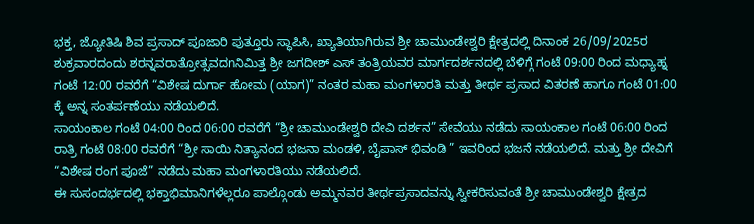ಭಕ್ತ, ಜ್ಯೋತಿಷಿ ಶಿವ ಪ್ರಸಾದ್ ಪೂಜಾರಿ ಪುತ್ತೂರು ಸ್ಥಾಪಿಸಿ, ಖ್ಯಾತಿಯಾಗಿರುವ ಶ್ರೀ ಚಾಮುಂಡೇಶ್ವರಿ ಕ್ಷೇತ್ರದಲ್ಲಿ ದಿನಾಂಕ 26/09/2025ರ ಶುಕ್ರವಾರದಂದು ಶರನ್ನವರಾತ್ರೋತ್ಸವದnನಿಮಿತ್ತ ಶ್ರೀ ಜಗದೀಶ್ ಎಸ್ ತಂತ್ರಿಯವರ ಮಾರ್ಗದರ್ಶನದಲ್ಲಿ ಬೆಳಿಗ್ಗೆ ಗಂಟೆ 09:00 ರಿಂದ ಮಧ್ಯಾಹ್ನ ಗಂಟೆ 12:00 ರವರೆಗೆ “ವಿಶೇಷ ದುರ್ಗಾ ಹೋಮ (ಯಾಗ)” ನಂತರ ಮಹಾ ಮಂಗಳಾರತಿ ಮತ್ತು ತೀರ್ಥ ಪ್ರಸಾದ ವಿತರಣೆ ಹಾಗೂ ಗಂಟೆ 01:00 ಕ್ಕೆ ಅನ್ನ ಸಂತರ್ಪಣೆಯು ನಡೆಯಲಿದೆ.
ಸಾಯಂಕಾಲ ಗಂಟೆ 04:00 ರಿಂದ 06:00 ರವರೆಗೆ “ಶ್ರೀ ಚಾಮುಂಡೇಶ್ವರಿ ದೇವಿ ದರ್ಶನ” ಸೇವೆಯು ನಡೆದು ಸಾಯಂಕಾಲ ಗಂಟೆ 06:00 ರಿಂದ ರಾತ್ರಿ ಗಂಟೆ 08:00 ರವರೆಗೆ “ಶ್ರೀ ಸಾಯಿ ನಿತ್ಯಾನಂದ ಭಜನಾ ಮಂಡಳಿ, ಬೈಪಾಸ್ ಭಿವಂಡಿ ” ಇವರಿಂದ ಭಜನೆ ನಡೆಯಲಿದೆ. ಮತ್ತು ಶ್ರೀ ದೇವಿಗೆ “ವಿಶೇಷ ರಂಗ ಪೂಜೆ” ನಡೆದು ಮಹಾ ಮಂಗಳಾರತಿಯು ನಡೆಯಲಿದೆ.
ಈ ಸುಸಂದರ್ಭದಲ್ಲಿ ಭಕ್ತಾಭಿಮಾನಿಗಳೆಲ್ಲರೂ ಪಾಲ್ಗೊಂಡು ಅಮ್ಮನವರ ತೀರ್ಥಪ್ರಸಾದವನ್ನು ಸ್ವೀಕರಿಸುವಂತೆ ಶ್ರೀ ಚಾಮುಂಡೇಶ್ವರಿ ಕ್ಷೇತ್ರದ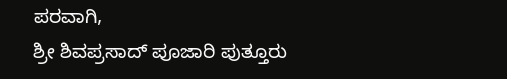ಪರವಾಗಿ,
ಶ್ರೀ ಶಿವಪ್ರಸಾದ್ ಪೂಜಾರಿ ಪುತ್ತೂರು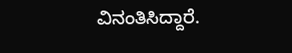ವಿನಂತಿಸಿದ್ದಾರೆ.